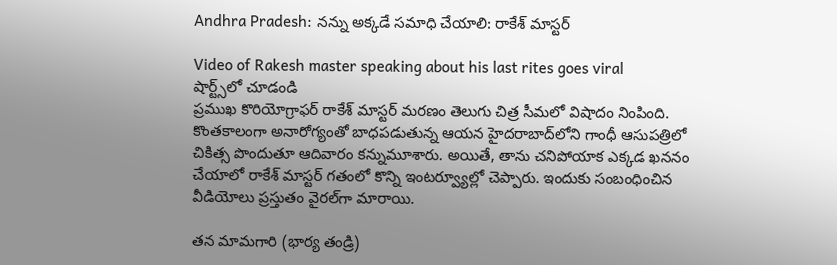Andhra Pradesh: నన్ను అక్కడే సమాధి చేయాలి: రాకేశ్ మాస్టర్

Video of Rakesh master speaking about his last rites goes viral
షార్ట్స్‌లో చూడండి
ప్రముఖ కొరియోగ్రాఫర్ రాకేశ్ మాస్టర్ మరణం తెలుగు చిత్ర సీమలో విషాదం నింపింది. కొంతకాలంగా అనారోగ్యంతో బాధపడుతున్న ఆయన హైదరాబాద్‌లోని గాంధీ ఆసుపత్రిలో చికిత్స పొందుతూ ఆదివారం కన్నుమూశారు. అయితే, తాను చనిపోయాక ఎక్కడ ఖననం చేయాలో రాకేశ్ మాస్టర్ గతంలో కొన్ని ఇంటర్వ్యూల్లో చెప్పారు. ఇందుకు సంబంధించిన వీడియోలు ప్రస్తుతం వైరల్‌గా మారాయి.

తన మామగారి (భార్య తండ్రి)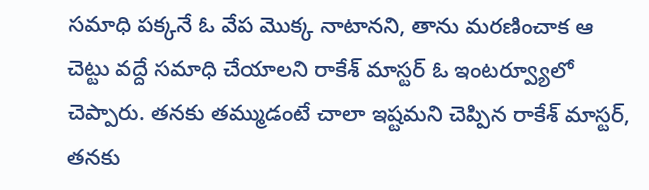సమాధి పక్కనే ఓ వేప మొక్క నాటానని, తాను మరణించాక ఆ చెట్టు వద్దే సమాధి చేయాలని రాకేశ్ మాస్టర్ ఓ ఇంటర్వ్యూలో చెప్పారు. తనకు తమ్ముడంటే చాలా ఇష్టమని చెప్పిన రాకేశ్ మాస్టర్, తనకు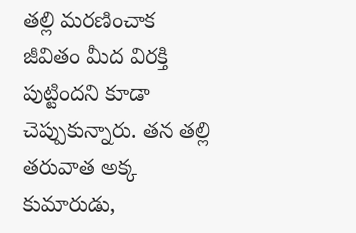తల్లి మరణించాక జీవితం మీద విరక్తి పుట్టిందని కూడా చెప్పుకున్నారు. తన తల్లి తరువాత అక్క కుమారుడు,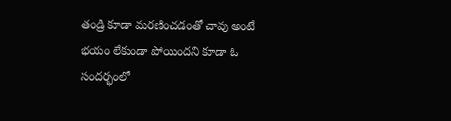తండ్రి కూడా మరణించడంతో చావు అంటే భయం లేకుండా పోయిందని కూడా ఓ సందర్భంలో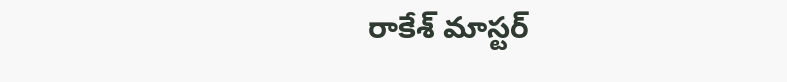రాకేశ్ మాస్టర్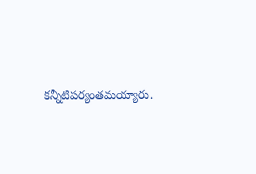కన్నీటిపర్యంతమయ్యారు.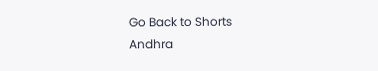Go Back to Shorts
Andhra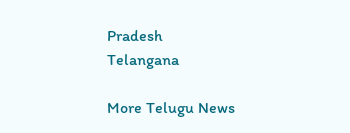Pradesh
Telangana

More Telugu News